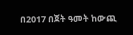በ2017 በጀት ዓመት ከውጪ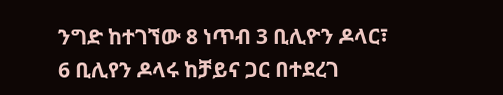ንግድ ከተገኘው 8 ነጥብ 3 ቢሊዮን ዶላር፣ 6 ቢሊየን ዶላሩ ከቻይና ጋር በተደረገ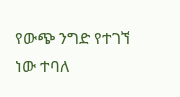የውጭ ንግድ የተገኘ ነው ተባለ